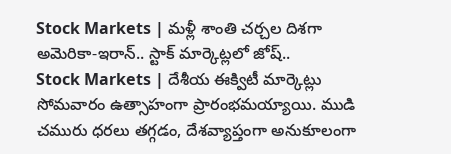Stock Markets | మళ్లీ శాంతి చర్చల దిశగా అమెరికా-ఇరాన్.. స్టాక్ మార్కెట్లలో జోష్..
Stock Markets | దేశీయ ఈక్విటీ మార్కెట్లు సోమవారం ఉత్సాహంగా ప్రారంభమయ్యాయి. ముడి చమురు ధరలు తగ్గడం, దేశవ్యాప్తంగా అనుకూలంగా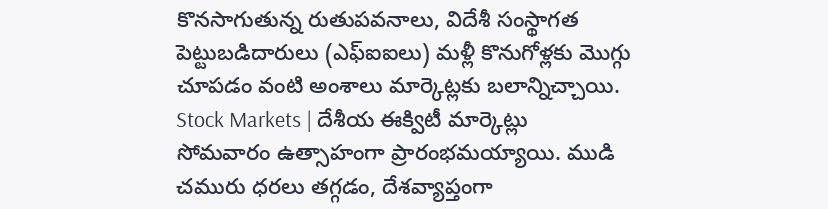కొనసాగుతున్న రుతుపవనాలు, విదేశీ సంస్థాగత పెట్టుబడిదారులు (ఎఫ్ఐఐలు) మళ్లీ కొనుగోళ్లకు మొగ్గు చూపడం వంటి అంశాలు మార్కెట్లకు బలాన్నిచ్చాయి.
Stock Markets | దేశీయ ఈక్విటీ మార్కెట్లు సోమవారం ఉత్సాహంగా ప్రారంభమయ్యాయి. ముడి చమురు ధరలు తగ్గడం, దేశవ్యాప్తంగా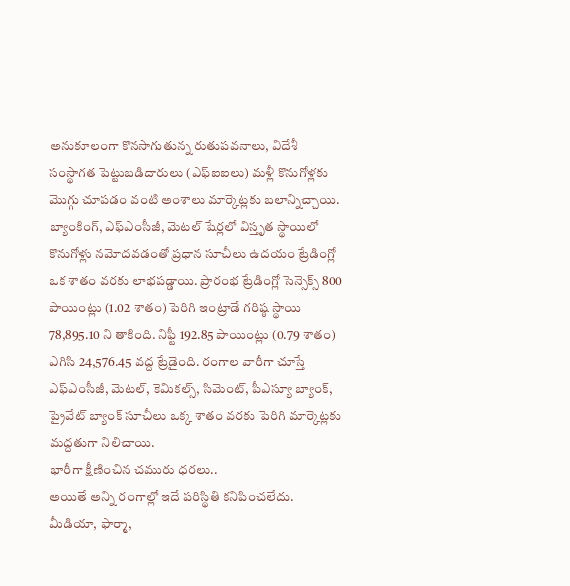అనుకూలంగా కొనసాగుతున్న రుతుపవనాలు, విదేశీ సంస్థాగత పెట్టుబడిదారులు (ఎఫ్ఐఐలు) మళ్లీ కొనుగోళ్లకు మొగ్గు చూపడం వంటి అంశాలు మార్కెట్లకు బలాన్నిచ్చాయి. బ్యాంకింగ్, ఎఫ్ఎంసీజీ, మెటల్ షేర్లలో విస్తృత స్థాయిలో కొనుగోళ్లు నమోదవడంతో ప్రధాన సూచీలు ఉదయం ట్రేడింగ్లో ఒక శాతం వరకు లాభపడ్డాయి. ప్రారంభ ట్రేడింగ్లో సెన్సెక్స్ 800 పాయింట్లు (1.02 శాతం) పెరిగి ఇంట్రాడే గరిష్ఠ స్థాయి 78,895.10 ని తాకింది. నిఫ్టీ 192.85 పాయింట్లు (0.79 శాతం) ఎగిసి 24,576.45 వద్ద ట్రేడైంది. రంగాల వారీగా చూస్తే ఎఫ్ఎంసీజీ, మెటల్, కెమికల్స్, సిమెంట్, పీఎస్యూ బ్యాంక్, ప్రైవేట్ బ్యాంక్ సూచీలు ఒక్క శాతం వరకు పెరిగి మార్కెట్లకు మద్దతుగా నిలిచాయి.
భారీగా క్షీణించిన చమురు ధరలు..
అయితే అన్ని రంగాల్లో ఇదే పరిస్థితి కనిపించలేదు. మీడియా, ఫార్మా,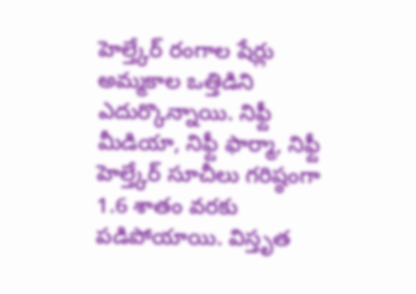హెల్త్కేర్ రంగాల షేర్లు అమ్మకాల ఒత్తిడిని ఎదుర్కొన్నాయి. నిఫ్టీ మీడియా, నిఫ్టీ ఫార్మా, నిఫ్టీ హెల్త్కేర్ సూచీలు గరిష్ఠంగా 1.6 శాతం వరకు పడిపోయాయి. విస్తృత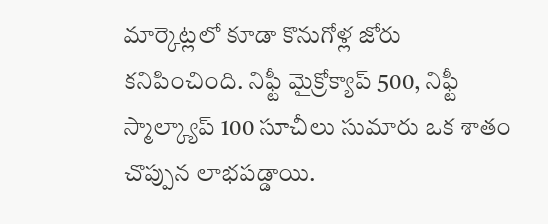మార్కెట్లలో కూడా కొనుగోళ్ల జోరు కనిపించింది. నిఫ్టీ మైక్రోక్యాప్ 500, నిఫ్టీ స్మాల్క్యాప్ 100 సూచీలు సుమారు ఒక శాతం చొప్పున లాభపడ్డాయి.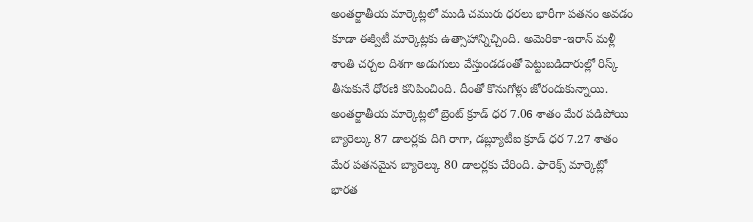అంతర్జాతీయ మార్కెట్లలో ముడి చమురు ధరలు భారీగా పతనం అవడం కూడా ఈక్విటీ మార్కెట్లకు ఉత్సాహాన్నిచ్చింది. అమెరికా-ఇరాన్ మళ్లీ శాంతి చర్చల దిశగా అడుగులు వేస్తుండడంతో పెట్టుబడిదారుల్లో రిస్క్ తీసుకునే ధోరణి కనిపించింది. దీంతో కొనుగోళ్లు జోరందుకున్నాయి. అంతర్జాతీయ మార్కెట్లలో బ్రెంట్ క్రూడ్ ధర 7.06 శాతం మేర పడిపోయి బ్యారెల్కు 87 డాలర్లకు దిగి రాగా, డబ్ల్యూటీఐ క్రూడ్ ధర 7.27 శాతం మేర పతనమైన బ్యారెల్కు 80 డాలర్లకు చేరింది. ఫారెక్స్ మార్కెట్లో భారత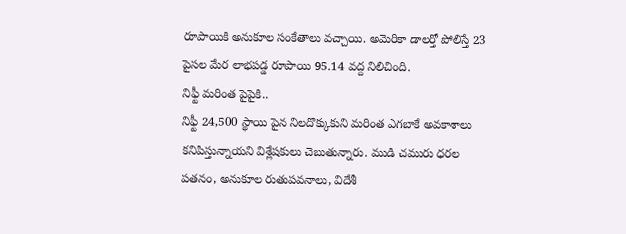రూపాయికి అనుకూల సంకేతాలు వచ్చాయి. అమెరికా డాలర్తో పోలిస్తే 23 పైసల మేర లాభపడ్డ రూపాయి 95.14 వద్ద నిలిచింది.
నిఫ్టీ మరింత పైపైకి..
నిఫ్టీ 24,500 స్థాయి పైన నిలదొక్కుకుని మరింత ఎగబాకే అవకాశాలు కనిపిస్తున్నాయని విశ్లేషకులు చెబుతున్నారు. ముడి చమురు ధరల పతనం, అనుకూల రుతుపవనాలు, విదేశీ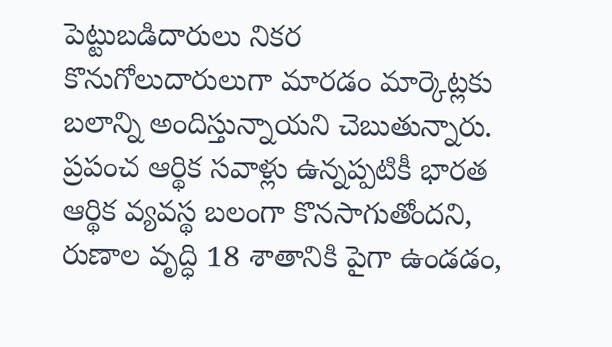పెట్టుబడిదారులు నికర కొనుగోలుదారులుగా మారడం మార్కెట్లకు బలాన్ని అందిస్తున్నాయని చెబుతున్నారు. ప్రపంచ ఆర్థిక సవాళ్లు ఉన్నప్పటికీ భారత ఆర్థిక వ్యవస్థ బలంగా కొనసాగుతోందని, రుణాల వృద్ధి 18 శాతానికి పైగా ఉండడం,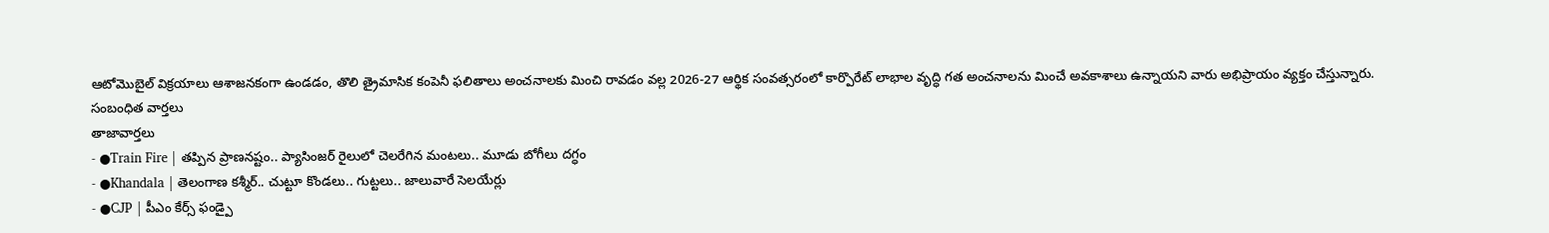ఆటోమొబైల్ విక్రయాలు ఆశాజనకంగా ఉండడం, తొలి త్రైమాసిక కంపెనీ ఫలితాలు అంచనాలకు మించి రావడం వల్ల 2026-27 ఆర్థిక సంవత్సరంలో కార్పొరేట్ లాభాల వృద్ధి గత అంచనాలను మించే అవకాశాలు ఉన్నాయని వారు అభిప్రాయం వ్యక్తం చేస్తున్నారు.
సంబంధిత వార్తలు
తాజావార్తలు
- ●Train Fire | తప్పిన ప్రాణనష్టం.. ప్యాసింజర్ రైలులో చెలరేగిన మంటలు.. మూడు బోగీలు దగ్ధం
- ●Khandala | తెలంగాణ కశ్మీర్.. చుట్టూ కొండలు.. గుట్టలు.. జాలువారే సెలయేర్లు
- ●CJP | పీఎం కేర్స్ ఫండ్పై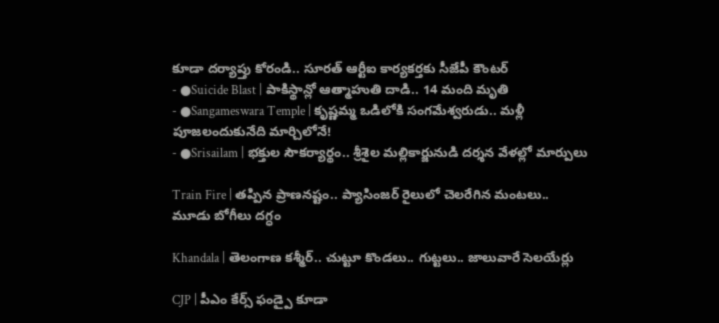కూడా దర్యాప్తు కోరండి.. సూరత్ ఆర్టీఐ కార్యకర్తకు సీజేపీ కౌంటర్
- ●Suicide Blast | పాకిస్థాన్లో ఆత్మాహుతి దాడి.. 14 మంది మృతి
- ●Sangameswara Temple | కృష్ణమ్మ ఒడిలోకి సంగమేశ్వరుడు.. మళ్లీ పూజలందుకునేది మార్చిలోనే!
- ●Srisailam | భక్తుల సౌకర్యార్థం.. శ్రీశైల మల్లికార్జునుడి దర్శన వేళల్లో మార్పులు

Train Fire | తప్పిన ప్రాణనష్టం.. ప్యాసింజర్ రైలులో చెలరేగిన మంటలు.. మూడు బోగీలు దగ్ధం

Khandala | తెలంగాణ కశ్మీర్.. చుట్టూ కొండలు.. గుట్టలు.. జాలువారే సెలయేర్లు

CJP | పీఎం కేర్స్ ఫండ్పై కూడా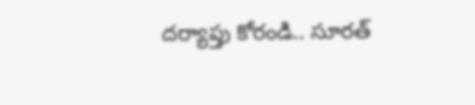దర్యాప్తు కోరండి.. సూరత్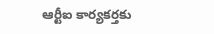ఆర్టీఐ కార్యకర్తకు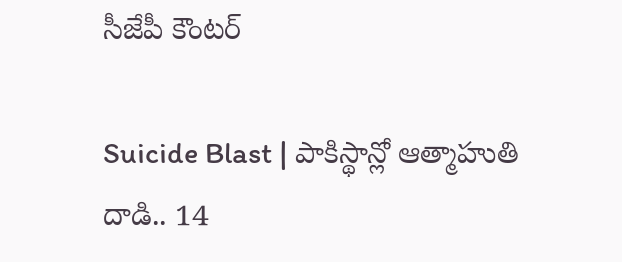సీజేపీ కౌంటర్

Suicide Blast | పాకిస్థాన్లో ఆత్మాహుతి దాడి.. 14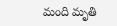మంది మృతి